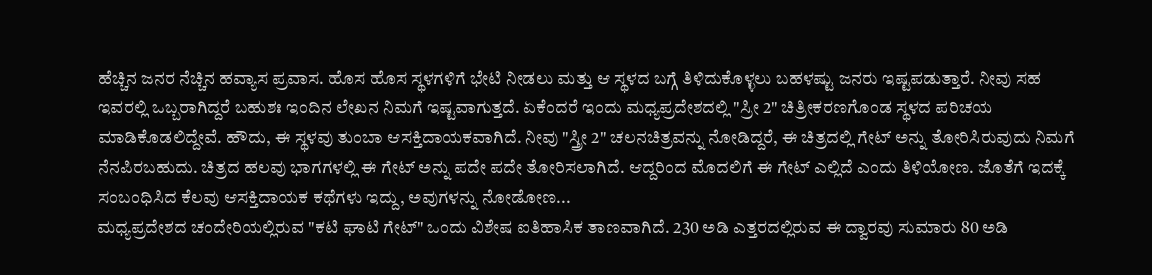ಹೆಚ್ಚಿನ ಜನರ ನೆಚ್ಚಿನ ಹವ್ಯಾಸ ಪ್ರವಾಸ. ಹೊಸ ಹೊಸ ಸ್ಥಳಗಳಿಗೆ ಭೇಟಿ ನೀಡಲು ಮತ್ತು ಆ ಸ್ಥಳದ ಬಗ್ಗೆ ತಿಳಿದುಕೊಳ್ಳಲು ಬಹಳಷ್ಟು ಜನರು ಇಷ್ಟಪಡುತ್ತಾರೆ. ನೀವು ಸಹ ಇವರಲ್ಲಿ ಒಬ್ಬರಾಗಿದ್ದರೆ ಬಹುಶಃ ಇಂದಿನ ಲೇಖನ ನಿಮಗೆ ಇಷ್ಟವಾಗುತ್ತದೆ. ಏಕೆಂದರೆ ಇಂದು ಮಧ್ಯಪ್ರದೇಶದಲ್ಲಿ "ಸ್ರೀ 2" ಚಿತ್ರೀಕರಣಗೊಂಡ ಸ್ಥಳದ ಪರಿಚಯ ಮಾಡಿಕೊಡಲಿದ್ದೇವೆ. ಹೌದು, ಈ ಸ್ಥಳವು ತುಂಬಾ ಆಸಕ್ತಿದಾಯಕವಾಗಿದೆ. ನೀವು "ಸ್ತ್ರೀ 2" ಚಲನಚಿತ್ರವನ್ನು ನೋಡಿದ್ದರೆ, ಈ ಚಿತ್ರದಲ್ಲಿ ಗೇಟ್ ಅನ್ನು ತೋರಿಸಿರುವುದು ನಿಮಗೆ ನೆನಪಿರಬಹುದು. ಚಿತ್ರದ ಹಲವು ಭಾಗಗಳಲ್ಲಿ ಈ ಗೇಟ್ ಅನ್ನು ಪದೇ ಪದೇ ತೋರಿಸಲಾಗಿದೆ. ಆದ್ದರಿಂದ ಮೊದಲಿಗೆ ಈ ಗೇಟ್ ಎಲ್ಲಿದೆ ಎಂದು ತಿಳಿಯೋಣ. ಜೊತೆಗೆ ಇದಕ್ಕೆ ಸಂಬಂಧಿಸಿದ ಕೆಲವು ಆಸಕ್ತಿದಾಯಕ ಕಥೆಗಳು ಇದ್ದು, ಅವುಗಳನ್ನು ನೋಡೋಣ...
ಮಧ್ಯಪ್ರದೇಶದ ಚಂದೇರಿಯಲ್ಲಿರುವ "ಕಟಿ ಘಾಟಿ ಗೇಟ್" ಒಂದು ವಿಶೇಷ ಐತಿಹಾಸಿಕ ತಾಣವಾಗಿದೆ. 230 ಅಡಿ ಎತ್ತರದಲ್ಲಿರುವ ಈ ದ್ವಾರವು ಸುಮಾರು 80 ಅಡಿ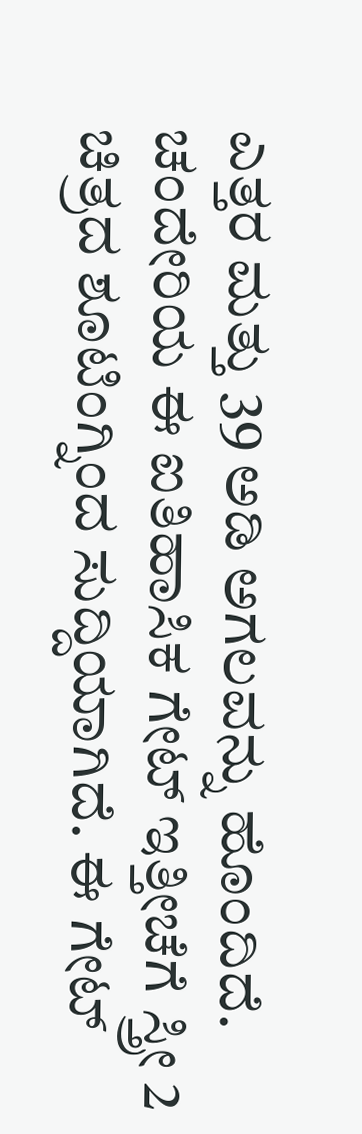ಎತ್ತರ ಮತ್ತು 39 ಅಡಿ ಅಗಲವನ್ನು ಹೊಂದಿದೆ. ಚಂದೇರಿಯ ಈ ಐತಿಹಾಸಿಕ ಗೇಟ್ ಇತ್ತೀಚೆಗೆ ಸ್ತ್ರೀ 2 ಚಿತ್ರದ ಶೂಟಿಂಗ್ನಿಂದ ಸುದ್ದಿಯಾಗಿದೆ. ಈ ಗೇಟ್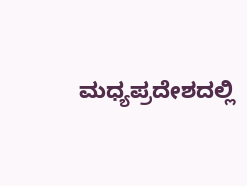ಮಧ್ಯಪ್ರದೇಶದಲ್ಲಿ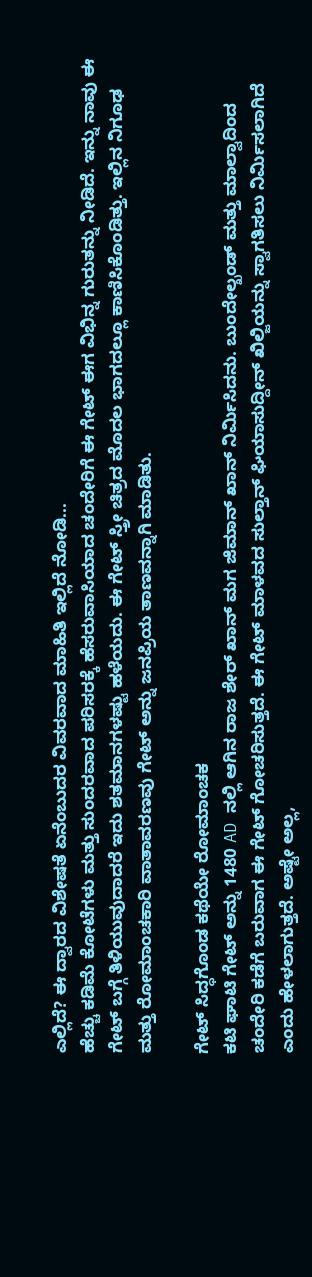ಎಲ್ಲಿದೆ? ಈ ದ್ವಾರದ ವಿಶೇಷತೆ ಏನೆಂಬುದರ ವಿವರವಾದ ಮಾಹಿತಿ ಇಲ್ಲಿದೆ ನೋಡಿ...
ಹೆಚ್ಚು ಕಡಿಮೆ ಕೋಟೆಗಳು ಮತ್ತು ಸುಂದರವಾದ ಪರಿಸರಕ್ಕೆ ಹೆಸರುವಾಸಿಯಾದ ಚಂದೇರಿಗೆ ಈ ಗೇಟ್ ಈಗ ವಿಭಿನ್ನ ಗುರುತನ್ನು ನೀಡಿದೆ. ಇನ್ನು ನಾವು ಈ ಗೇಟ್ ಬಗ್ಗೆ ತಿಳಿಯುವುದಾದರೆ ಇದು ಶತಮಾನಗಳಷ್ಟು ಹಳೆಯದು. ಈ ಗೇಟ್ ಸ್ತ್ರೀ ಚಿತ್ರದ ಮೊದಲ ಭಾಗದಲ್ಲೂ ಕಾಣಿಸಿಕೊಂಡಿತ್ತು. ಇಲ್ಲಿನ ನಿಗೂಢ ಮತ್ತು ರೋಮಾಂಚಕಾರಿ ವಾತಾವರಣವು ಗೇಟ್ ಅನ್ನು ಜನಪ್ರಿಯ ತಾಣವನ್ನಾಗಿ ಮಾಡಿತು.

ಗೇಟ್ ಸಿದ್ಧಗೊಂಡ ಕಥೆಯೇ ರೋಮಾಂಚಕ
ಕಟಿ ಘಾಟಿ ಗೇಟ್ ಅನ್ನು 1480 AD ನಲ್ಲಿ ಆಗಿನ ರಾಜ ಶೇರ್ ಖಾನ್ ಮಗ ಜಿಮಾನ್ ಖಾನ್ ನಿರ್ಮಿಸಿದನು. ಬುಂದೇಲ್ಖಂಡ್ ಮತ್ತು ಮಾಲ್ವಾದಿಂದ ಚಂದೇರಿ ಕಡೆಗೆ ಬರುವಾಗ ಈ ಗೇಟ್ ಗೋಚರಿಸುತ್ತದೆ. ಈ ಗೇಟ್ ಮಾಳವದ ಸುಲ್ತಾನ್ ಘಿಯಾಸುದ್ದೀನ್ ಖಿಲ್ಜಿಯನ್ನು ಸ್ವಾಗತಿಸಲು ನಿರ್ಮಿಸಲಾಗಿದೆ ಎಂದು ಹೇಳಲಾಗುತ್ತದೆ. ಅಷ್ಟೇ ಅಲ್ಲ,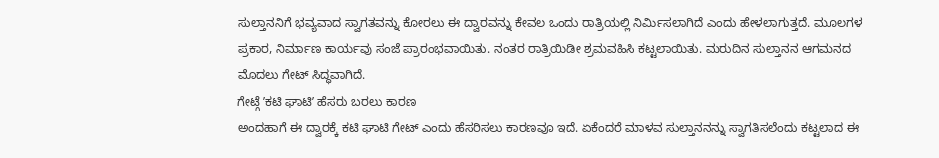ಸುಲ್ತಾನನಿಗೆ ಭವ್ಯವಾದ ಸ್ವಾಗತವನ್ನು ಕೋರಲು ಈ ದ್ವಾರವನ್ನು ಕೇವಲ ಒಂದು ರಾತ್ರಿಯಲ್ಲಿ ನಿರ್ಮಿಸಲಾಗಿದೆ ಎಂದು ಹೇಳಲಾಗುತ್ತದೆ. ಮೂಲಗಳ ಪ್ರಕಾರ, ನಿರ್ಮಾಣ ಕಾರ್ಯವು ಸಂಜೆ ಪ್ರಾರಂಭವಾಯಿತು. ನಂತರ ರಾತ್ರಿಯಿಡೀ ಶ್ರಮವಹಿಸಿ ಕಟ್ಟಲಾಯಿತು. ಮರುದಿನ ಸುಲ್ತಾನನ ಆಗಮನದ ಮೊದಲು ಗೇಟ್ ಸಿದ್ಧವಾಗಿದೆ.
ಗೇಟ್ಗೆ ʼಕಟಿ ಘಾಟಿʼ ಹೆಸರು ಬರಲು ಕಾರಣ
ಅಂದಹಾಗೆ ಈ ದ್ವಾರಕ್ಕೆ ಕಟಿ ಘಾಟಿ ಗೇಟ್ ಎಂದು ಹೆಸರಿಸಲು ಕಾರಣವೂ ಇದೆ. ಏಕೆಂದರೆ ಮಾಳವ ಸುಲ್ತಾನನನ್ನು ಸ್ವಾಗತಿಸಲೆಂದು ಕಟ್ಟಲಾದ ಈ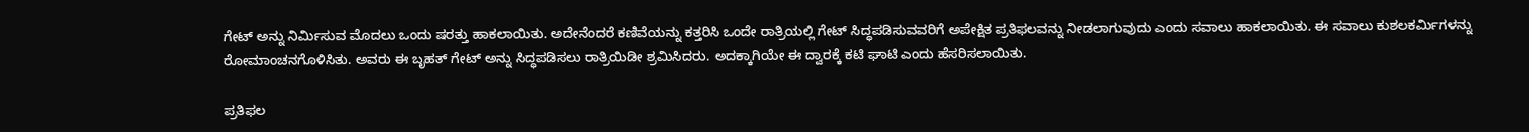ಗೇಟ್ ಅನ್ನು ನಿರ್ಮಿಸುವ ಮೊದಲು ಒಂದು ಷರತ್ತು ಹಾಕಲಾಯಿತು. ಅದೇನೆಂದರೆ ಕಣಿವೆಯನ್ನು ಕತ್ತರಿಸಿ ಒಂದೇ ರಾತ್ರಿಯಲ್ಲಿ ಗೇಟ್ ಸಿದ್ಧಪಡಿಸುವವರಿಗೆ ಅಪೇಕ್ಷಿತ ಪ್ರತಿಫಲವನ್ನು ನೀಡಲಾಗುವುದು ಎಂದು ಸವಾಲು ಹಾಕಲಾಯಿತು. ಈ ಸವಾಲು ಕುಶಲಕರ್ಮಿಗಳನ್ನು ರೋಮಾಂಚನಗೊಳಿಸಿತು. ಅವರು ಈ ಬೃಹತ್ ಗೇಟ್ ಅನ್ನು ಸಿದ್ಧಪಡಿಸಲು ರಾತ್ರಿಯಿಡೀ ಶ್ರಮಿಸಿದರು. ಅದಕ್ಕಾಗಿಯೇ ಈ ದ್ವಾರಕ್ಕೆ ಕಟಿ ಘಾಟಿ ಎಂದು ಹೆಸರಿಸಲಾಯಿತು.

ಪ್ರತಿಫಲ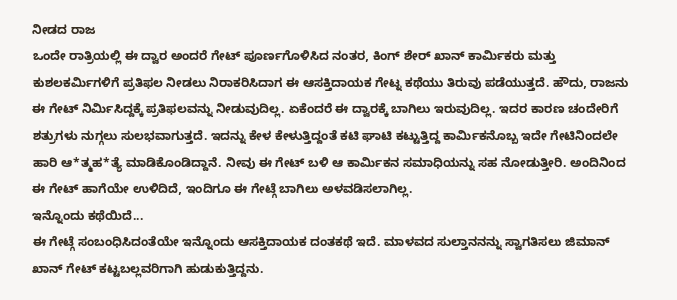ನೀಡದ ರಾಜ
ಒಂದೇ ರಾತ್ರಿಯಲ್ಲಿ ಈ ದ್ವಾರ ಅಂದರೆ ಗೇಟ್ ಪೂರ್ಣಗೊಳಿಸಿದ ನಂತರ, ಕಿಂಗ್ ಶೇರ್ ಖಾನ್ ಕಾರ್ಮಿಕರು ಮತ್ತು ಕುಶಲಕರ್ಮಿಗಳಿಗೆ ಪ್ರತಿಫಲ ನೀಡಲು ನಿರಾಕರಿಸಿದಾಗ ಈ ಆಸಕ್ತಿದಾಯಕ ಗೇಟ್ನ ಕಥೆಯು ತಿರುವು ಪಡೆಯುತ್ತದೆ. ಹೌದು, ರಾಜನು ಈ ಗೇಟ್ ನಿರ್ಮಿಸಿದ್ದಕ್ಕೆ ಪ್ರತಿಫಲವನ್ನು ನೀಡುವುದಿಲ್ಲ. ಏಕೆಂದರೆ ಈ ದ್ವಾರಕ್ಕೆ ಬಾಗಿಲು ಇರುವುದಿಲ್ಲ. ಇದರ ಕಾರಣ ಚಂದೇರಿಗೆ ಶತ್ರುಗಳು ನುಗ್ಗಲು ಸುಲಭವಾಗುತ್ತದೆ. ಇದನ್ನು ಕೇಳ ಕೇಳುತ್ತಿದ್ದಂತೆ ಕಟಿ ಘಾಟಿ ಕಟ್ಟುತ್ತಿದ್ದ ಕಾರ್ಮಿಕನೊಬ್ಬ ಇದೇ ಗೇಟಿನಿಂದಲೇ ಹಾರಿ ಆ*ತ್ಮಹ*ತ್ಯೆ ಮಾಡಿಕೊಂಡಿದ್ದಾನೆ. ನೀವು ಈ ಗೇಟ್ ಬಳಿ ಆ ಕಾರ್ಮಿಕನ ಸಮಾಧಿಯನ್ನು ಸಹ ನೋಡುತ್ತೀರಿ. ಅಂದಿನಿಂದ ಈ ಗೇಟ್ ಹಾಗೆಯೇ ಉಳಿದಿದೆ, ಇಂದಿಗೂ ಈ ಗೇಟ್ಗೆ ಬಾಗಿಲು ಅಳವಡಿಸಲಾಗಿಲ್ಲ.
ಇನ್ನೊಂದು ಕಥೆಯಿದೆ...
ಈ ಗೇಟ್ಗೆ ಸಂಬಂಧಿಸಿದಂತೆಯೇ ಇನ್ನೊಂದು ಆಸಕ್ತಿದಾಯಕ ದಂತಕಥೆ ಇದೆ. ಮಾಳವದ ಸುಲ್ತಾನನನ್ನು ಸ್ವಾಗತಿಸಲು ಜಿಮಾನ್ ಖಾನ್ ಗೇಟ್ ಕಟ್ಟಬಲ್ಲವರಿಗಾಗಿ ಹುಡುಕುತ್ತಿದ್ದನು.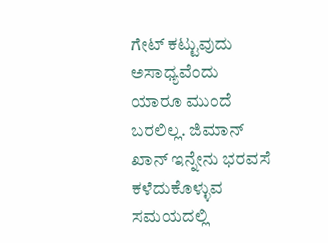ಗೇಟ್ ಕಟ್ಟುವುದು ಅಸಾಧ್ಯವೆಂದು ಯಾರೂ ಮುಂದೆ ಬರಲಿಲ್ಲ. ಜಿಮಾನ್ ಖಾನ್ ಇನ್ನೇನು ಭರವಸೆ ಕಳೆದುಕೊಳ್ಳುವ ಸಮಯದಲ್ಲಿ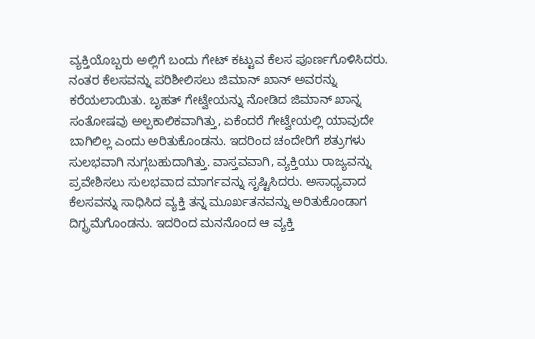ವ್ಯಕ್ತಿಯೊಬ್ಬರು ಅಲ್ಲಿಗೆ ಬಂದು ಗೇಟ್ ಕಟ್ಟುವ ಕೆಲಸ ಪೂರ್ಣಗೊಳಿಸಿದರು.
ನಂತರ ಕೆಲಸವನ್ನು ಪರಿಶೀಲಿಸಲು ಜಿಮಾನ್ ಖಾನ್ ಅವರನ್ನು ಕರೆಯಲಾಯಿತು. ಬೃಹತ್ ಗೇಟ್ವೇಯನ್ನು ನೋಡಿದ ಜಿಮಾನ್ ಖಾನ್ನ ಸಂತೋಷವು ಅಲ್ಪಕಾಲಿಕವಾಗಿತ್ತು, ಏಕೆಂದರೆ ಗೇಟ್ವೇಯಲ್ಲಿ ಯಾವುದೇ ಬಾಗಿಲಿಲ್ಲ ಎಂದು ಅರಿತುಕೊಂಡನು. ಇದರಿಂದ ಚಂದೇರಿಗೆ ಶತ್ರುಗಳು ಸುಲಭವಾಗಿ ನುಗ್ಗಬಹುದಾಗಿತ್ತು. ವಾಸ್ತವವಾಗಿ, ವ್ಯಕ್ತಿಯು ರಾಜ್ಯವನ್ನು ಪ್ರವೇಶಿಸಲು ಸುಲಭವಾದ ಮಾರ್ಗವನ್ನು ಸೃಷ್ಟಿಸಿದರು. ಅಸಾಧ್ಯವಾದ ಕೆಲಸವನ್ನು ಸಾಧಿಸಿದ ವ್ಯಕ್ತಿ ತನ್ನ ಮೂರ್ಖತನವನ್ನು ಅರಿತುಕೊಂಡಾಗ ದಿಗ್ಭ್ರಮೆಗೊಂಡನು. ಇದರಿಂದ ಮನನೊಂದ ಆ ವ್ಯಕ್ತಿ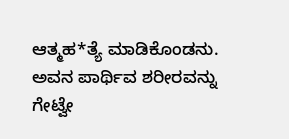ಆತ್ಮಹ*ತ್ಯೆ ಮಾಡಿಕೊಂಡನು. ಅವನ ಪಾರ್ಥಿವ ಶರೀರವನ್ನು ಗೇಟ್ವೇ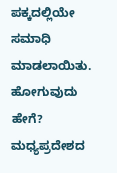ಪಕ್ಕದಲ್ಲಿಯೇ ಸಮಾಧಿ ಮಾಡಲಾಯಿತು.
ಹೋಗುವುದು ಹೇಗೆ?
ಮಧ್ಯಪ್ರದೇಶದ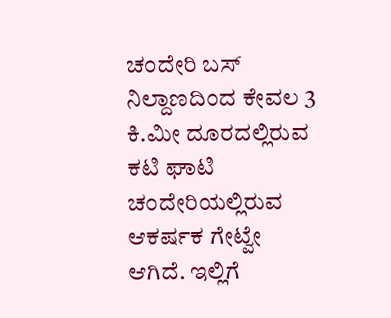ಚಂದೇರಿ ಬಸ್ ನಿಲ್ದಾಣದಿಂದ ಕೇವಲ 3 ಕಿ.ಮೀ ದೂರದಲ್ಲಿರುವ ಕಟಿ ಘಾಟಿ ಚಂದೇರಿಯಲ್ಲಿರುವ ಆಕರ್ಷಕ ಗೇಟ್ವೇ ಆಗಿದೆ. ಇಲ್ಲಿಗೆ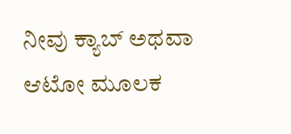ನೀವು ಕ್ಯಾಬ್ ಅಥವಾ ಆಟೋ ಮೂಲಕ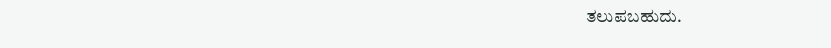ತಲುಪಬಹುದು.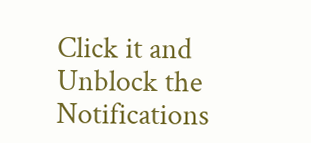Click it and Unblock the Notifications